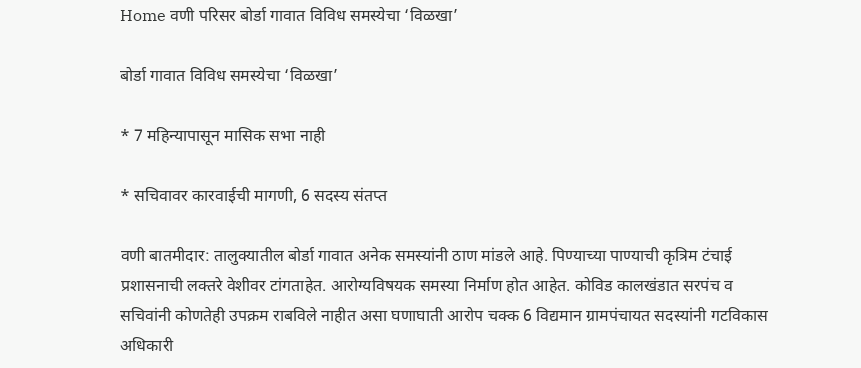Home वणी परिसर बोर्डा गावात विविध समस्येचा ‘विळखा’

बोर्डा गावात विविध समस्येचा ‘विळखा’

* 7 महिन्यापासून मासिक सभा नाही

* सचिवावर कारवाईची मागणी, 6 सदस्य संतप्त

वणी बातमीदार: तालुक्यातील बोर्डा गावात अनेक समस्यांनी ठाण मांडले आहे. पिण्याच्या पाण्याची कृत्रिम टंचाई प्रशासनाची लक्तरे वेशीवर टांगताहेत. आरोग्यविषयक समस्या निर्माण होत आहेत. कोविड कालखंडात सरपंच व सचिवांनी कोणतेही उपक्रम राबविले नाहीत असा घणाघाती आरोप चक्क 6 विद्यमान ग्रामपंचायत सदस्यांनी गटविकास अधिकारी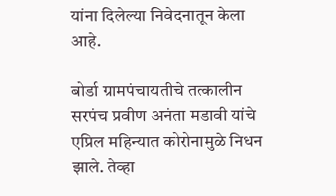यांना दिलेल्या निवेदनातून केला आहे.

बोर्डा ग्रामपंचायतीचे तत्कालीन सरपंच प्रवीण अनंता मडावी यांचे एप्रिल महिन्यात कोरोनामुळे निधन झाले. तेव्हा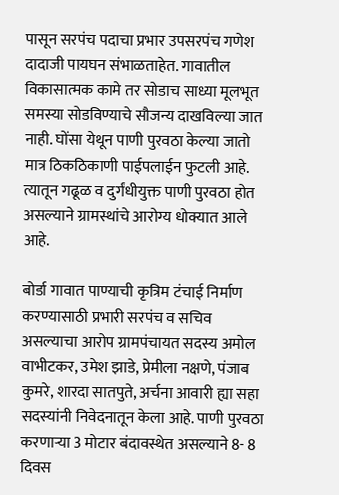पासून सरपंच पदाचा प्रभार उपसरपंच गणेश दादाजी पायघन संभाळताहेत. गावातील विकासात्मक कामे तर सोडाच साध्या मूलभूत समस्या सोडविण्याचे सौजन्य दाखविल्या जात नाही. घोंसा येथून पाणी पुरवठा केल्या जातो मात्र ठिकठिकाणी पाईपलाईन फुटली आहे. त्यातून गढूळ व दुर्गंधीयुक्त पाणी पुरवठा होत असल्याने ग्रामस्थांचे आरोग्य धोक्यात आले आहे.

बोर्डा गावात पाण्याची कृत्रिम टंचाई निर्माण करण्यासाठी प्रभारी सरपंच व सचिव असल्याचा आरोप ग्रामपंचायत सदस्य अमोल वाभीटकर, उमेश झाडे, प्रेमीला नक्षणे, पंजाब कुमरे, शारदा सातपुते, अर्चना आवारी ह्या सहा सदस्यांनी निवेदनातून केला आहे. पाणी पुरवठा करणाऱ्या 3 मोटार बंदावस्थेत असल्याने 8- 8 दिवस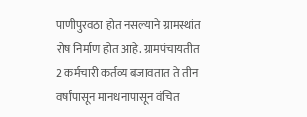पाणीपुरवठा होत नसल्याने ग्रामस्थांत रोष निर्माण होत आहे. ग्रामपंचायतीत 2 कर्मचारी कर्तव्य बजावतात ते तीन वर्षांपासून मानधनापासून वंचित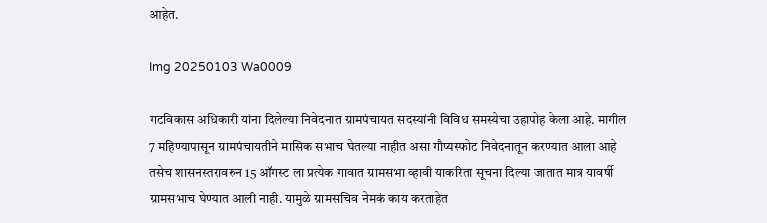आहेत.

Img 20250103 Wa0009

गटविकास अधिकारी यांना दिलेल्या निवेदनात ग्रामपंचायत सदस्यांनी विविध समस्येचा उहापोह केला आहे. मागील 7 महिण्यापासून ग्रामपंचायतीने मासिक सभाच घेतल्या नाहीत असा गौप्यस्फोट निवेदनातून करण्यात आला आहे तसेच शासनस्तरावरुन 15 ऑगस्ट ला प्रत्येक गावात ग्रामसभा व्हावी याकरिता सूचना दिल्या जातात मात्र यावर्षी ग्रामसभाच घेण्यात आली नाही. यामुळे ग्रामसचिव नेमकं काय करताहेत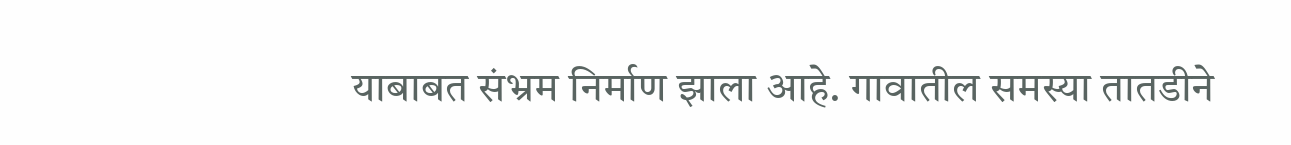याबाबत संभ्रम निर्माण झाला आहे. गावातील समस्या तातडीने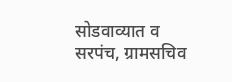सोडवाव्यात व सरपंच, ग्रामसचिव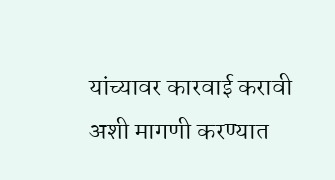यांच्यावर कारवाई करावी अशी मागणी करण्यात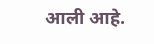आली आहे.